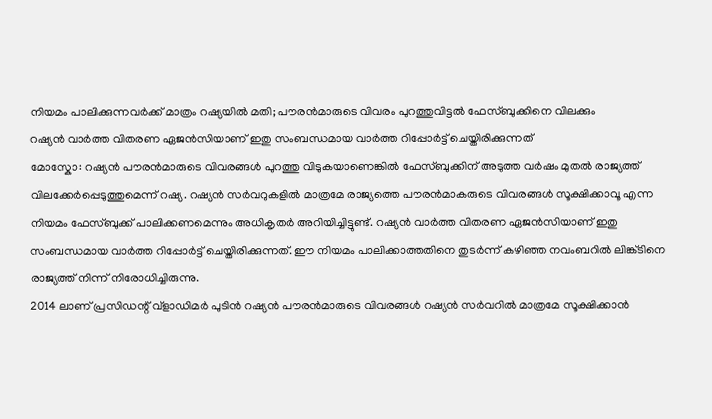നിയമം പാലിക്കുന്നവർക്ക് മാത്രം റഷ്യയിൽ മതി; പൗരൻമാരുടെ വിവരം പുറത്തുവിട്ടൽ ഫേസ്ബുക്കിനെ വിലക്കും
റഷ്യൻ വാർത്ത വിതരണ ഏജൻസിയാണ് ഇതു സംബന്ധമായ വാർത്ത റിപ്പോർട്ട് ചെയ്തിരിക്കുന്നത്
മോസ്കോ: റഷ്യൻ പൗരൻമാരുടെ വിവരങ്ങൾ പുറത്തു വിടുകയാണെങ്കിൽ ഫേസ്ബുക്കിന് അടുത്ത വർഷം മുതൽ രാജ്യത്ത് വിലക്കേർപ്പെടുത്തുമെന്ന് റഷ്യ. റഷ്യൻ സർവറുകളിൽ മാത്രമേ രാജ്യത്തെ പൗരൻമാകരുടെ വിവരങ്ങൾ സൂക്ഷിക്കാവൂ എന്ന നിയമം ഫേസ്ബുക്ക് പാലിക്കണമെന്നും അധികൃതർ അറിയിച്ചിട്ടുണ്ട്. റഷ്യൻ വാർത്ത വിതരണ ഏജൻസിയാണ് ഇതു സംബന്ധമായ വാർത്ത റിപ്പോർട്ട് ചെയ്തിരിക്കുന്നത്. ഈ നിയമം പാലിക്കാത്തതിനെ തുടർന്ന് കഴിഞ്ഞ നവംബറിൽ ലിങ്ക്ടിനെ രാജ്യത്ത് നിന്ന് നിരോധിച്ചിരുന്നു.
2014 ലാണ് പ്രസിഡന്റ് വ്ളാഡിമർ പുടിൻ റഷ്യൻ പൗരൻമാരുടെ വിവരങ്ങൾ റഷ്യൻ സർവറിൽ മാത്രമേ സൂക്ഷിക്കാൻ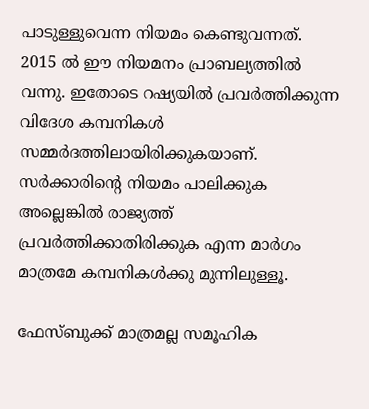പാടുള്ളുവെന്ന നിയമം കെണ്ടുവന്നത്. 2015 ൽ ഈ നിയമനം പ്രാബല്യത്തിൽ വന്നു. ഇതോടെ റഷ്യയിൽ പ്രവർത്തിക്കുന്ന വിദേശ കമ്പനികൾ സമ്മർദത്തിലായിരിക്കുകയാണ്. സർക്കാരിന്റെ നിയമം പാലിക്കുക അല്ലെങ്കിൽ രാജ്യത്ത് പ്രവർത്തിക്കാതിരിക്കുക എന്ന മാർഗം മാത്രമേ കമ്പനികൾക്കു മുന്നിലുള്ളൂ.

ഫേസ്ബുക്ക് മാത്രമല്ല സമൂഹിക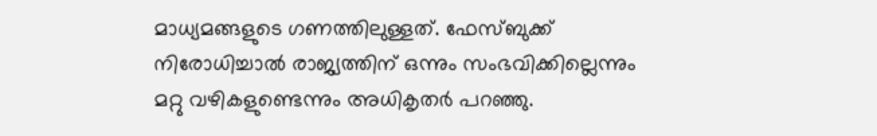മാധ്യമങ്ങളുടെ ഗണത്തിലുള്ളത്. ഫേസ്ബുക്ക് നിരോധിച്ചാൽ രാജ്യത്തിന് ഒന്നും സംഭവിക്കില്ലെന്നും മറ്റു വഴികളുണ്ടെന്നും അധികൃതർ പറഞ്ഞു.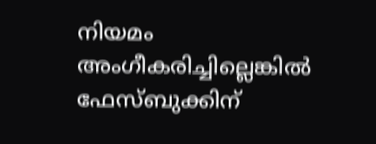നിയമം അംഗീകരിച്ചില്ലെങ്കിൽ ഫേസ്ബുക്കിന്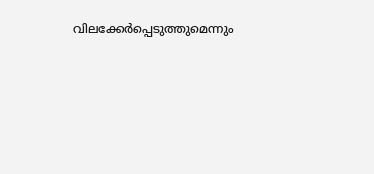വിലക്കേർപ്പെടുത്തുമെന്നും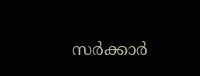സർക്കാർ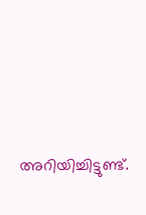അറിയിച്ചിട്ടുണ്ട്.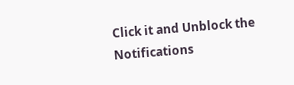Click it and Unblock the Notifications